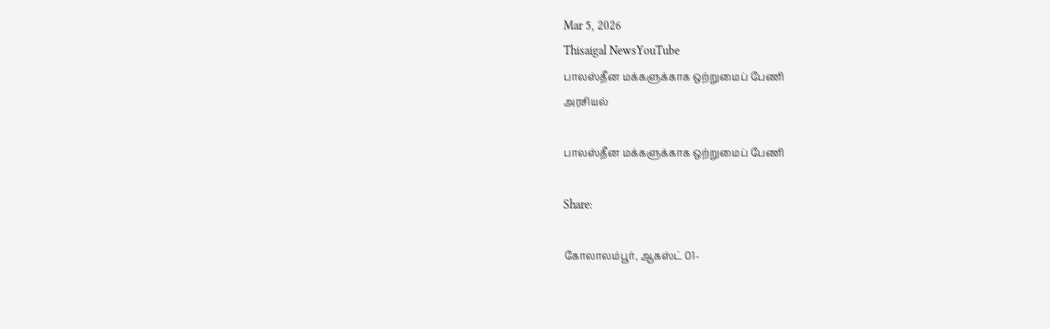Mar 5, 2026
Thisaigal NewsYouTube
பாலஸ்தீன மக்களுக்காக ஒற்றுமைப் பேணி
அரசியல்

பாலஸ்தீன மக்களுக்காக ஒற்றுமைப் பேணி

Share:

கோலாலம்பூர், ஆகஸ்ட் 01-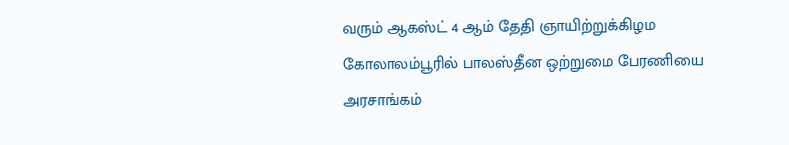வரும் ஆகஸ்ட் 4 ஆம் தேதி ஞாயிற்றுக்கிழம கோலாலம்பூரில் பாலஸ்தீன ஒற்றுமை பேரணியை அரசாங்கம்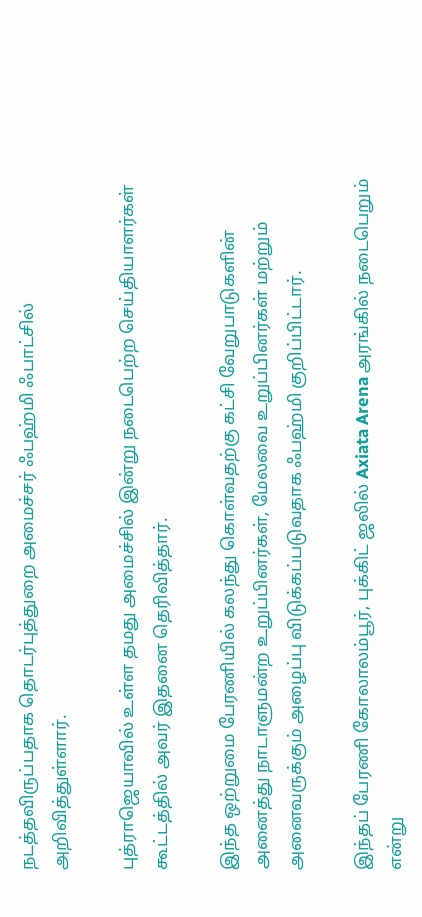நடத்தவிருப்பதாக தொடர்புத்துறை அமைச்சர் ஃபஹ்மி ஃபாட்சில் அறிவித்துள்ளார்.

புத்ராஜெயாவில் உள்ள தமது அமைச்சில் இன்று நடைபெற்ற செய்தியாளர்கள் கூட்டத்தில் அவர் இதனை தெரிவித்தார்.

இந்த ஒற்றுமை பேரணியில் கலந்து கொள்வதற்கு கட்சி வேறுபாடுகளின் அனைத்து நாடாளுமன்ற உறுப்பினர்கள், மேலவை உறுப்பினர்கள் மற்றும் அனைவருக்கும் அழைப்பு விடுக்கப்படுவதாக ஃபஹ்மி குறிப்பிட்டார்.

இந்தப் பேரணி கோலாலம்பூர், புக்கிட் ஜலில் Axiata Arena அரங்கில் நடைபெறும் என்று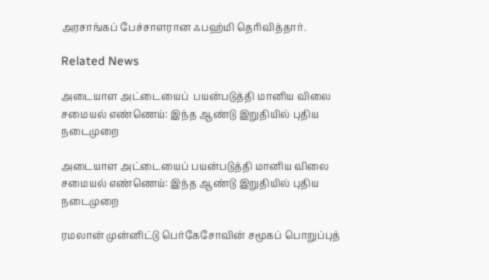அரசாங்கப் பேச்சாளரான ஃபஹ்மி தெரிவித்தார்.

Related News

அடையாள அட்டையைப்  பயன்படுத்தி மானிய விலை சமையல் எண்ணெய்: இந்த ஆண்டு இறுதியில் புதிய நடைமுறை

அடையாள அட்டையைப் பயன்படுத்தி மானிய விலை சமையல் எண்ணெய்: இந்த ஆண்டு இறுதியில் புதிய நடைமுறை

ரமலான் முன்னிட்டு பெர்கேசோவின் சமூகப் பொறுப்புத்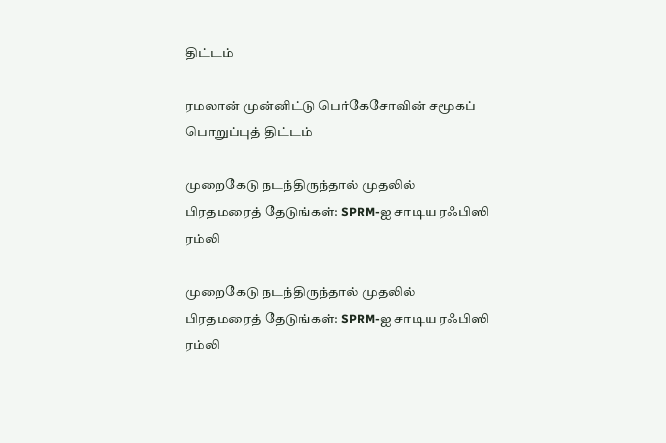திட்டம்

ரமலான் முன்னிட்டு பெர்கேசோவின் சமூகப் பொறுப்புத் திட்டம்

முறைகேடு நடந்திருந்தால் முதலில் பிரதமரைத் தேடுங்கள்: SPRM-ஐ சாடிய ரஃபிஸி ரம்லி

முறைகேடு நடந்திருந்தால் முதலில் பிரதமரைத் தேடுங்கள்: SPRM-ஐ சாடிய ரஃபிஸி ரம்லி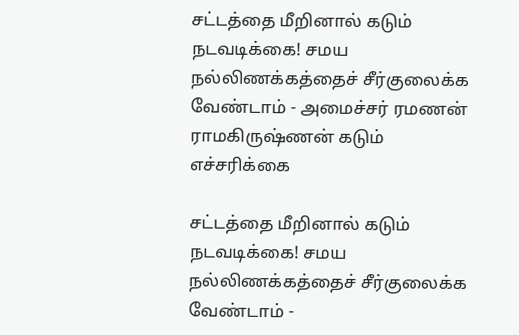சட்டத்தை மீறினால் கடும் நடவடிக்கை! சமய நல்லிணக்கத்தைச் சீர்குலைக்க வேண்டாம் - அமைச்சர் ரமணன் ராமகிருஷ்ணன் கடும் எச்சரிக்கை

சட்டத்தை மீறினால் கடும் நடவடிக்கை! சமய நல்லிணக்கத்தைச் சீர்குலைக்க வேண்டாம் -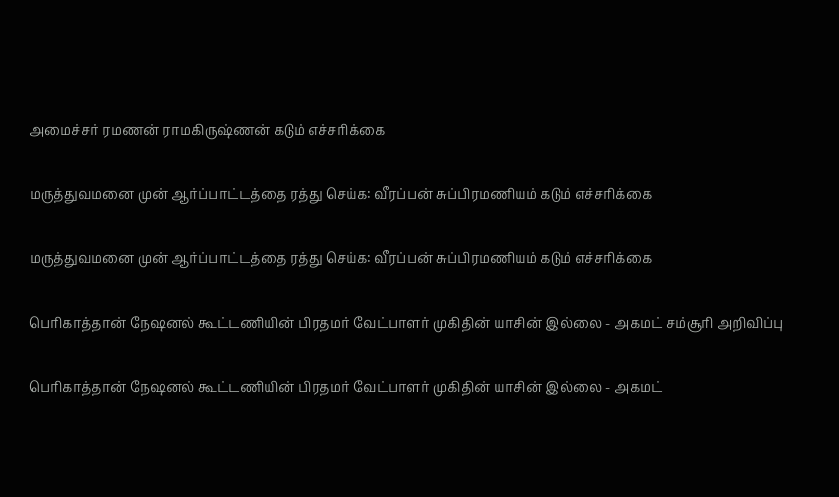அமைச்சர் ரமணன் ராமகிருஷ்ணன் கடும் எச்சரிக்கை

மருத்துவமனை முன் ஆர்ப்பாட்டத்தை ரத்து செய்க: வீரப்பன் சுப்பிரமணியம் கடும் எச்சரிக்கை

மருத்துவமனை முன் ஆர்ப்பாட்டத்தை ரத்து செய்க: வீரப்பன் சுப்பிரமணியம் கடும் எச்சரிக்கை

பெரிகாத்தான் நேஷனல் கூட்டணியின் பிரதமர் வேட்பாளர் முகிதின் யாசின் இல்லை - அகமட் சம்சூரி அறிவிப்பு

பெரிகாத்தான் நேஷனல் கூட்டணியின் பிரதமர் வேட்பாளர் முகிதின் யாசின் இல்லை - அகமட்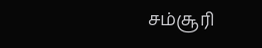சம்சூரி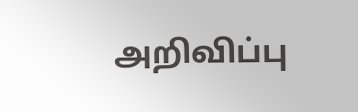அறிவிப்பு